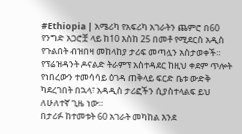#Ethiopia | አሜሪካ የአፍሪካ አገራትን ጨምሮ በ60 የንግድ አጋሮቿ ላይ ከ10 እስከ 25 በመቶ የሚደርስ አዲስ የጉልበት ብዝበዛ መከላከያ ታሪፍ መጣሏን አስታወቀች።
የፕሬዝዳንት ዶናልድ ትራምፕ አስተዳደር ከዚህ ቀደም ጥሎት የነበረውን ተመሳሳይ ዕገዳ ጠቅላይ ፍርድ ቤቱ ውድቅ ካደረገበት በኋላ፣ አዳዲስ ታሪፎችን ሲያስተላልፍ ይህ ለሁለተኛ ጊዜ ነው።
በታሪፉ ከተመቱት 60 አገራት መካከል እንደ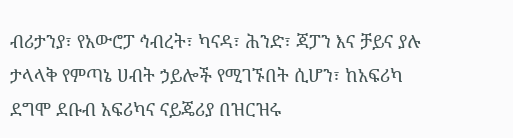ብሪታንያ፣ የአውሮፓ ኅብረት፣ ካናዳ፣ ሕንድ፣ ጃፓን እና ቻይና ያሉ ታላላቅ የምጣኔ ሀብት ኃይሎች የሚገኙበት ሲሆን፣ ከአፍሪካ ደግሞ ደቡብ አፍሪካና ናይጄሪያ በዝርዝሩ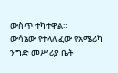ውስጥ ተካተዋል።
ውሳኔው የተላለፈው የአሜሪካ ንግድ መሥሪያ ቤት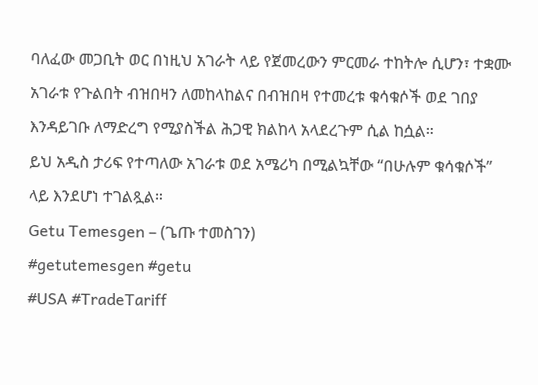ባለፈው መጋቢት ወር በነዚህ አገራት ላይ የጀመረውን ምርመራ ተከትሎ ሲሆን፣ ተቋሙ አገራቱ የጉልበት ብዝበዛን ለመከላከልና በብዝበዛ የተመረቱ ቁሳቁሶች ወደ ገበያ እንዳይገቡ ለማድረግ የሚያስችል ሕጋዊ ክልከላ አላደረጉም ሲል ከሷል።
ይህ አዲስ ታሪፍ የተጣለው አገራቱ ወደ አሜሪካ በሚልኳቸው “በሁሉም ቁሳቁሶች” ላይ እንደሆነ ተገልጿል።
Getu Temesgen – (ጌጡ ተመስገን)
#getutemesgen #getu
#USA #TradeTariff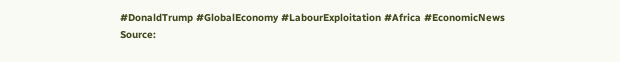#DonaldTrump #GlobalEconomy #LabourExploitation #Africa #EconomicNews
Source: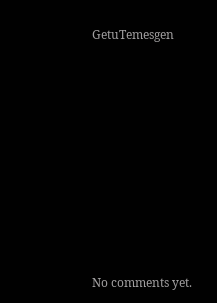GetuTemesgen









No comments yet.